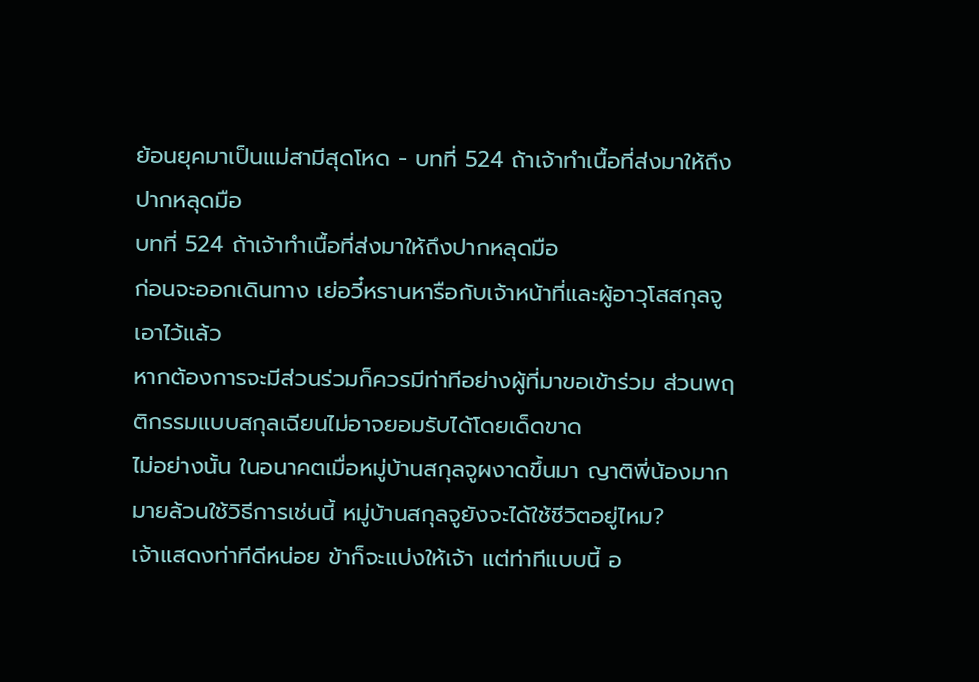ย้อนยุคมาเป็นแม่สามีสุดโหด - บทที่ 524 ถ้าเจ้าทำเนื้อที่ส่งมาให้ถึงปากหลุดมือ
บทที่ 524 ถ้าเจ้าทำเนื้อที่ส่งมาให้ถึงปากหลุดมือ
ก่อนจะออกเดินทาง เย่อวี๋หรานหารือกับเจ้าหน้าที่และผู้อาวุโสสกุลจูเอาไว้แล้ว
หากต้องการจะมีส่วนร่วมก็ควรมีท่าทีอย่างผู้ที่มาขอเข้าร่วม ส่วนพฤติกรรมแบบสกุลเฉียนไม่อาจยอมรับได้โดยเด็ดขาด
ไม่อย่างนั้น ในอนาคตเมื่อหมู่บ้านสกุลจูผงาดขึ้นมา ญาติพี่น้องมากมายล้วนใช้วิธีการเช่นนี้ หมู่บ้านสกุลจูยังจะได้ใช้ชีวิตอยู่ไหม?
เจ้าแสดงท่าทีดีหน่อย ข้าก็จะแบ่งให้เจ้า แต่ท่าทีแบบนี้ อ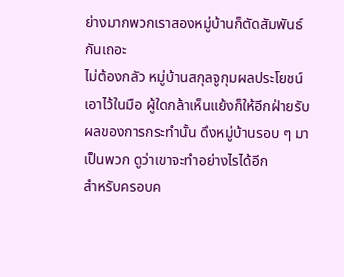ย่างมากพวกเราสองหมู่บ้านก็ตัดสัมพันธ์กันเถอะ
ไม่ต้องกลัว หมู่บ้านสกุลจูกุมผลประโยชน์เอาไว้ในมือ ผู้ใดกล้าเห็นแย้งก็ให้อีกฝ่ายรับผลของการกระทำนั้น ดึงหมู่บ้านรอบ ๆ มาเป็นพวก ดูว่าเขาจะทำอย่างไรได้อีก
สำหรับครอบค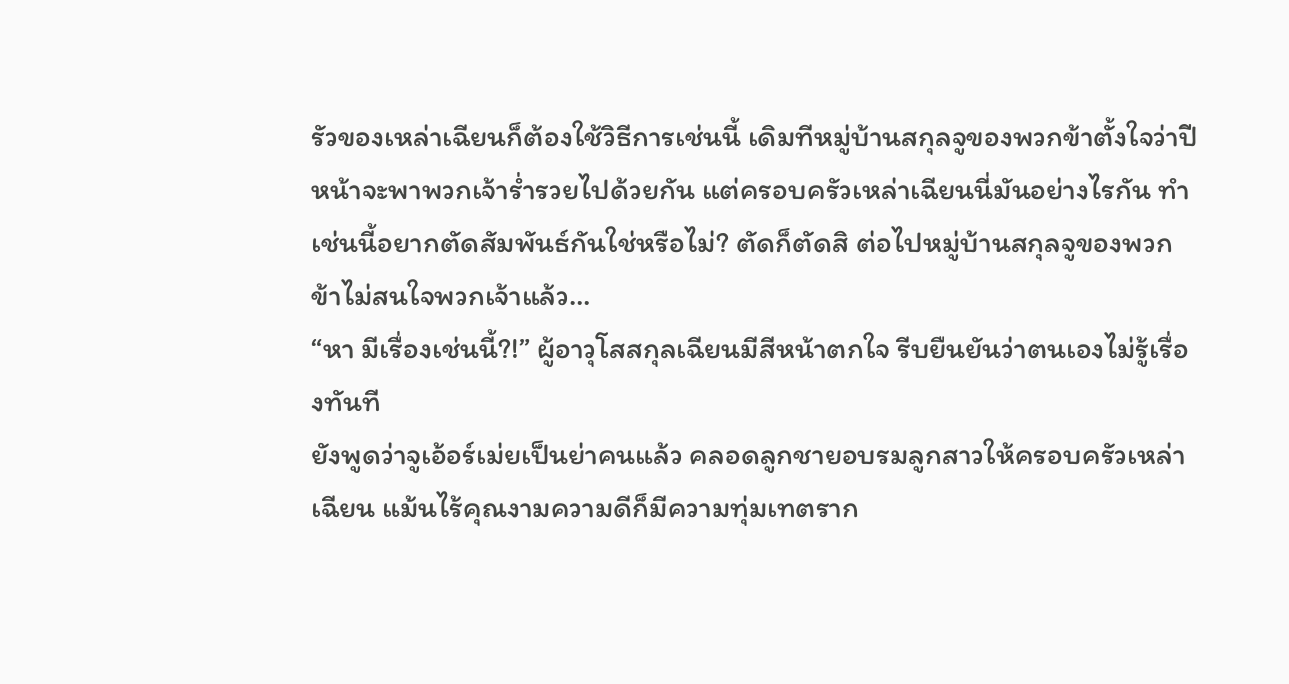รัวของเหล่าเฉียนก็ต้องใช้วิธีการเช่นนี้ เดิมทีหมู่บ้านสกุลจูของพวกข้าตั้งใจว่าปีหน้าจะพาพวกเจ้าร่ำรวยไปด้วยกัน แต่ครอบครัวเหล่าเฉียนนี่มันอย่างไรกัน ทำเช่นนี้อยากตัดสัมพันธ์กันใช่หรือไม่? ตัดก็ตัดสิ ต่อไปหมู่บ้านสกุลจูของพวกข้าไม่สนใจพวกเจ้าแล้ว…
“หา มีเรื่องเช่นนี้?!” ผู้อาวุโสสกุลเฉียนมีสีหน้าตกใจ รีบยืนยันว่าตนเองไม่รู้เรื่องทันที
ยังพูดว่าจูเอ้อร์เม่ยเป็นย่าคนแล้ว คลอดลูกชายอบรมลูกสาวให้ครอบครัวเหล่าเฉียน แม้นไร้คุณงามความดีก็มีความทุ่มเทตราก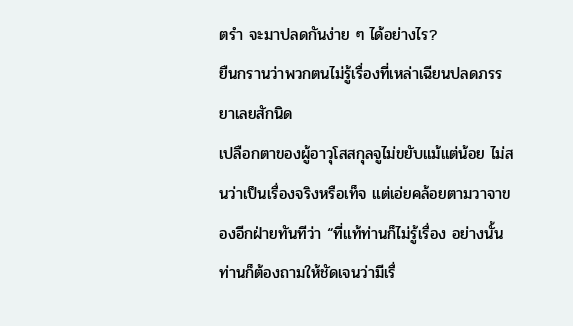ตรำ จะมาปลดกันง่าย ๆ ได้อย่างไร?
ยืนกรานว่าพวกตนไม่รู้เรื่องที่เหล่าเฉียนปลดภรรยาเลยสักนิด
เปลือกตาของผู้อาวุโสสกุลจูไม่ขยับแม้แต่น้อย ไม่สนว่าเป็นเรื่องจริงหรือเท็จ แต่เอ่ยคล้อยตามวาจาของอีกฝ่ายทันทีว่า “ที่แท้ท่านก็ไม่รู้เรื่อง อย่างนั้นท่านก็ต้องถามให้ชัดเจนว่ามีเรื่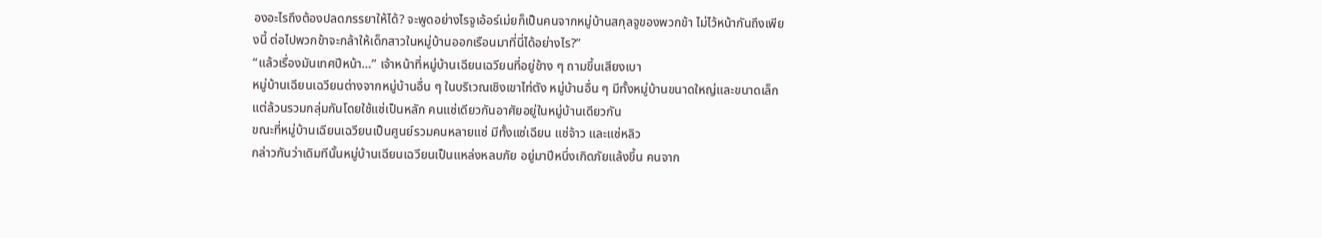องอะไรถึงต้องปลดภรรยาให้ได้? จะพูดอย่างไรจูเอ้อร์เม่ยก็เป็นคนจากหมู่บ้านสกุลจูของพวกข้า ไม่ไว้หน้ากันถึงเพียงนี้ ต่อไปพวกข้าจะกล้าให้เด็กสาวในหมู่บ้านออกเรือนมาที่นี่ได้อย่างไร?”
“แล้วเรื่องมันเทศปีหน้า…” เจ้าหน้าที่หมู่บ้านเฉียนเฉวียนที่อยู่ข้าง ๆ ถามขึ้นเสียงเบา
หมู่บ้านเฉียนเฉวียนต่างจากหมู่บ้านอื่น ๆ ในบริเวณเชิงเขาไท่ตัง หมู่บ้านอื่น ๆ มีทั้งหมู่บ้านขนาดใหญ่และขนาดเล็ก แต่ล้วนรวมกลุ่มกันโดยใช้แซ่เป็นหลัก คนแซ่เดียวกันอาศัยอยู่ในหมู่บ้านเดียวกัน
ขณะที่หมู่บ้านเฉียนเฉวียนเป็นศูนย์รวมคนหลายแซ่ มีทั้งแซ่เฉียน แซ่จ้าว และแซ่หลิว
กล่าวกันว่าเดิมทีนั้นหมู่บ้านเฉียนเฉวียนเป็นแหล่งหลบภัย อยู่มาปีหนึ่งเกิดภัยแล้งขึ้น คนจาก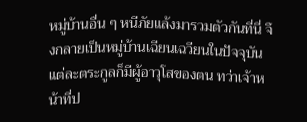หมู่บ้านอื่น ๆ หนีภัยแล้งมารวมตัวกันที่นี่ จึงกลายเป็นหมู่บ้านเฉียนเฉวียนในปัจจุบัน
แต่ละตระกูลก็มีผู้อาวุโสของตน ทว่าเจ้าหน้าที่ป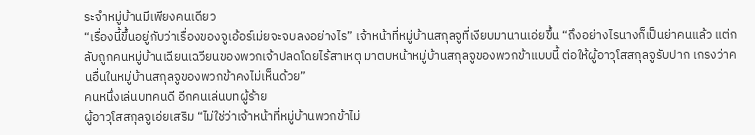ระจำหมู่บ้านมีเพียงคนเดียว
“เรื่องนี้ขึ้นอยู่กับว่าเรื่องของจูเอ้อร์เม่ยจะจบลงอย่างไร” เจ้าหน้าที่หมู่บ้านสกุลจูที่เงียบมานานเอ่ยขึ้น “ถึงอย่างไรนางก็เป็นย่าคนแล้ว แต่กลับถูกคนหมู่บ้านเฉียนเฉวียนของพวกเจ้าปลดโดยไร้สาเหตุ มาตบหน้าหมู่บ้านสกุลจูของพวกข้าแบบนี้ ต่อให้ผู้อาวุโสสกุลจูรับปาก เกรงว่าคนอื่นในหมู่บ้านสกุลจูของพวกข้าคงไม่เห็นด้วย”
คนหนึ่งเล่นบทคนดี อีกคนเล่นบทผู้ร้าย
ผู้อาวุโสสกุลจูเอ่ยเสริม “ไม่ใช่ว่าเจ้าหน้าที่หมู่บ้านพวกข้าไม่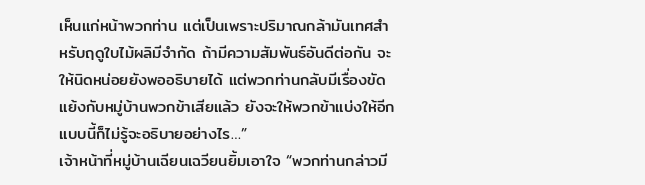เห็นแก่หน้าพวกท่าน แต่เป็นเพราะปริมาณกล้ามันเทศสำหรับฤดูใบไม้ผลิมีจำกัด ถ้ามีความสัมพันธ์อันดีต่อกัน จะให้นิดหน่อยยังพออธิบายได้ แต่พวกท่านกลับมีเรื่องขัดแย้งกับหมู่บ้านพวกข้าเสียแล้ว ยังจะให้พวกข้าแบ่งให้อีก แบบนี้ก็ไม่รู้จะอธิบายอย่างไร…”
เจ้าหน้าที่หมู่บ้านเฉียนเฉวียนยิ้มเอาใจ “พวกท่านกล่าวมี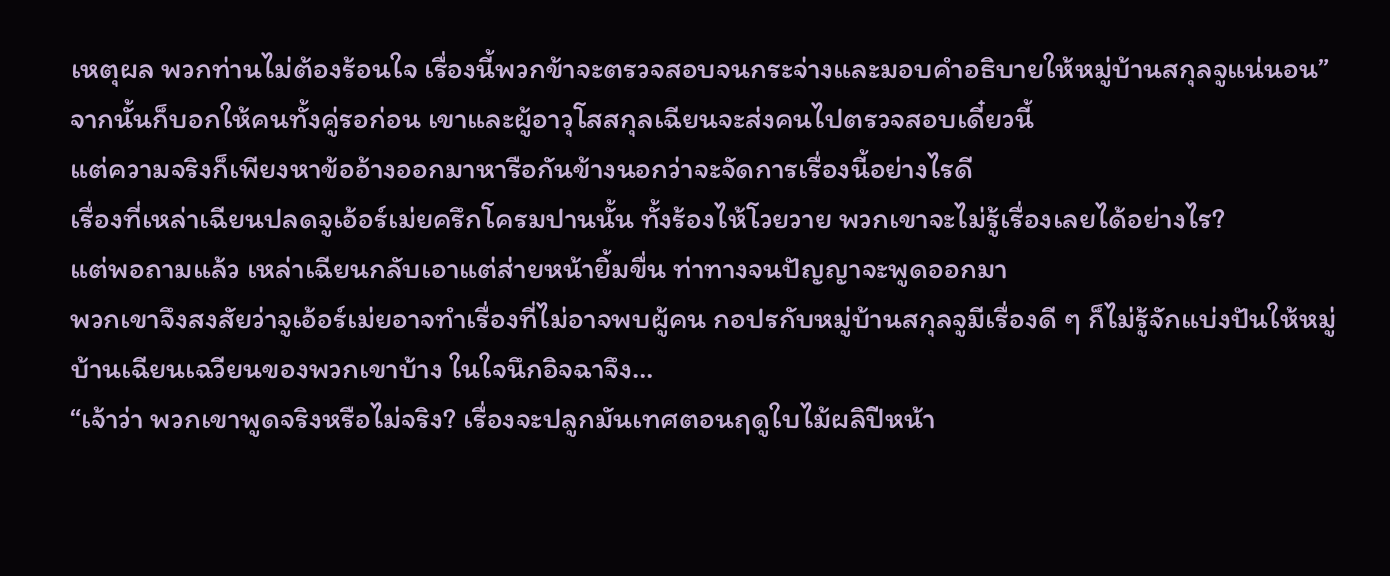เหตุผล พวกท่านไม่ต้องร้อนใจ เรื่องนี้พวกข้าจะตรวจสอบจนกระจ่างและมอบคำอธิบายให้หมู่บ้านสกุลจูแน่นอน”
จากนั้นก็บอกให้คนทั้งคู่รอก่อน เขาและผู้อาวุโสสกุลเฉียนจะส่งคนไปตรวจสอบเดี๋ยวนี้
แต่ความจริงก็เพียงหาข้ออ้างออกมาหารือกันข้างนอกว่าจะจัดการเรื่องนี้อย่างไรดี
เรื่องที่เหล่าเฉียนปลดจูเอ้อร์เม่ยครึกโครมปานนั้น ทั้งร้องไห้โวยวาย พวกเขาจะไม่รู้เรื่องเลยได้อย่างไร?
แต่พอถามแล้ว เหล่าเฉียนกลับเอาแต่ส่ายหน้ายิ้มขื่น ท่าทางจนปัญญาจะพูดออกมา
พวกเขาจึงสงสัยว่าจูเอ้อร์เม่ยอาจทำเรื่องที่ไม่อาจพบผู้คน กอปรกับหมู่บ้านสกุลจูมีเรื่องดี ๆ ก็ไม่รู้จักแบ่งปันให้หมู่บ้านเฉียนเฉวียนของพวกเขาบ้าง ในใจนึกอิจฉาจึง…
“เจ้าว่า พวกเขาพูดจริงหรือไม่จริง? เรื่องจะปลูกมันเทศตอนฤดูใบไม้ผลิปีหน้า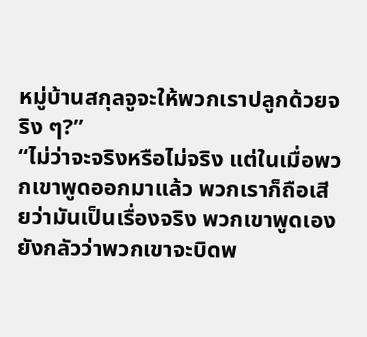หมู่บ้านสกุลจูจะให้พวกเราปลูกด้วยจริง ๆ?”
“ไม่ว่าจะจริงหรือไม่จริง แต่ในเมื่อพวกเขาพูดออกมาแล้ว พวกเราก็ถือเสียว่ามันเป็นเรื่องจริง พวกเขาพูดเอง ยังกลัวว่าพวกเขาจะบิดพ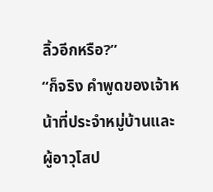ลิ้วอีกหรือ?”
“ก็จริง คำพูดของเจ้าหน้าที่ประจำหมู่บ้านและผู้อาวุโสป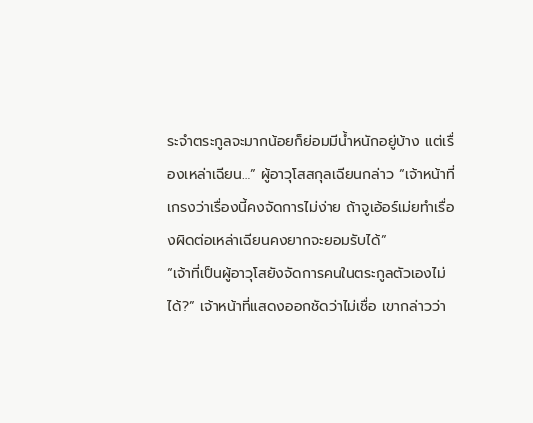ระจำตระกูลจะมากน้อยก็ย่อมมีน้ำหนักอยู่บ้าง แต่เรื่องเหล่าเฉียน…” ผู้อาวุโสสกุลเฉียนกล่าว “เจ้าหน้าที่ เกรงว่าเรื่องนี้คงจัดการไม่ง่าย ถ้าจูเอ้อร์เม่ยทำเรื่องผิดต่อเหล่าเฉียนคงยากจะยอมรับได้”
“เจ้าที่เป็นผู้อาวุโสยังจัดการคนในตระกูลตัวเองไม่ได้?” เจ้าหน้าที่แสดงออกชัดว่าไม่เชื่อ เขากล่าวว่า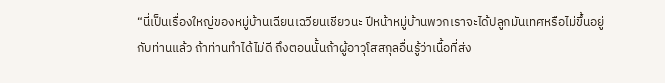“นี่เป็นเรื่องใหญ่ของหมู่บ้านเฉียนเฉวียนเชียวนะ ปีหน้าหมู่บ้านพวกเราจะได้ปลูกมันเทศหรือไม่ขึ้นอยู่กับท่านแล้ว ถ้าท่านทำได้ไม่ดี ถึงตอนนั้นถ้าผู้อาวุโสสกุลอื่นรู้ว่าเนื้อที่ส่ง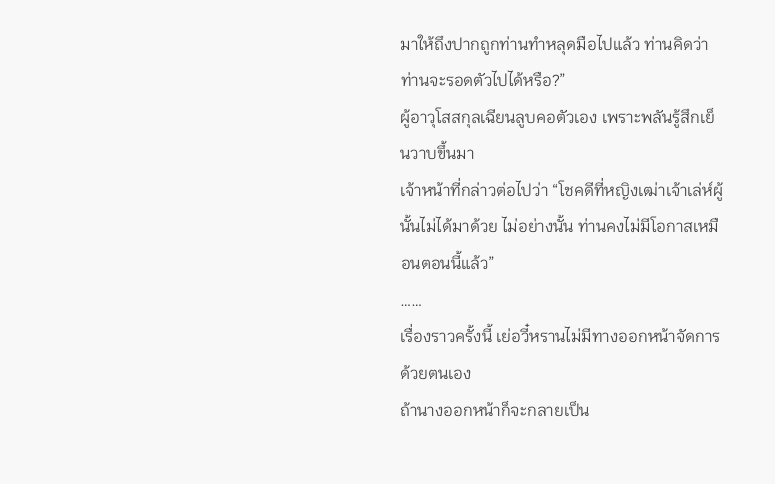มาให้ถึงปากถูกท่านทำหลุดมือไปแล้ว ท่านคิดว่าท่านจะรอดตัวไปได้หรือ?”
ผู้อาวุโสสกุลเฉียนลูบคอตัวเอง เพราะพลันรู้สึกเย็นวาบขึ้นมา
เจ้าหน้าที่กล่าวต่อไปว่า “โชคดีที่หญิงเฒ่าเจ้าเล่ห์ผู้นั้นไม่ได้มาด้วย ไม่อย่างนั้น ท่านคงไม่มีโอกาสเหมือนตอนนี้แล้ว”
……
เรื่องราวครั้งนี้ เย่อวี๋หรานไม่มีทางออกหน้าจัดการด้วยตนเอง
ถ้านางออกหน้าก็จะกลายเป็น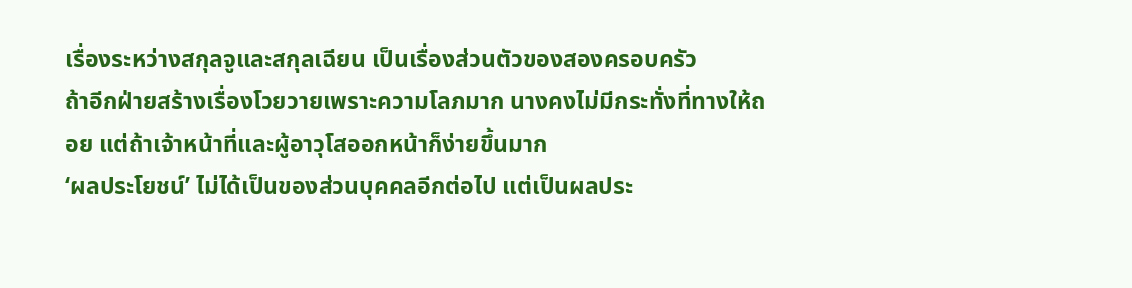เรื่องระหว่างสกุลจูและสกุลเฉียน เป็นเรื่องส่วนตัวของสองครอบครัว
ถ้าอีกฝ่ายสร้างเรื่องโวยวายเพราะความโลภมาก นางคงไม่มีกระทั่งที่ทางให้ถอย แต่ถ้าเจ้าหน้าที่และผู้อาวุโสออกหน้าก็ง่ายขึ้นมาก
‘ผลประโยชน์’ ไม่ได้เป็นของส่วนบุคคลอีกต่อไป แต่เป็นผลประ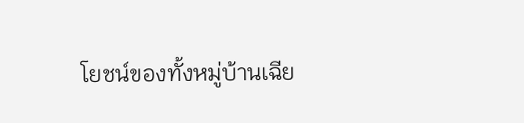โยชน์ของทั้งหมู่บ้านเฉีย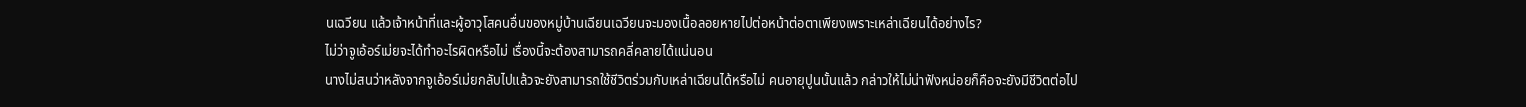นเฉวียน แล้วเจ้าหน้าที่และผู้อาวุโสคนอื่นของหมู่บ้านเฉียนเฉวียนจะมองเนื้อลอยหายไปต่อหน้าต่อตาเพียงเพราะเหล่าเฉียนได้อย่างไร?
ไม่ว่าจูเอ้อร์เม่ยจะได้ทำอะไรผิดหรือไม่ เรื่องนี้จะต้องสามารถคลี่คลายได้แน่นอน
นางไม่สนว่าหลังจากจูเอ้อร์เม่ยกลับไปแล้วจะยังสามารถใช้ชีวิตร่วมกับเหล่าเฉียนได้หรือไม่ คนอายุปูนนั้นแล้ว กล่าวให้ไม่น่าฟังหน่อยก็คือจะยังมีชีวิตต่อไป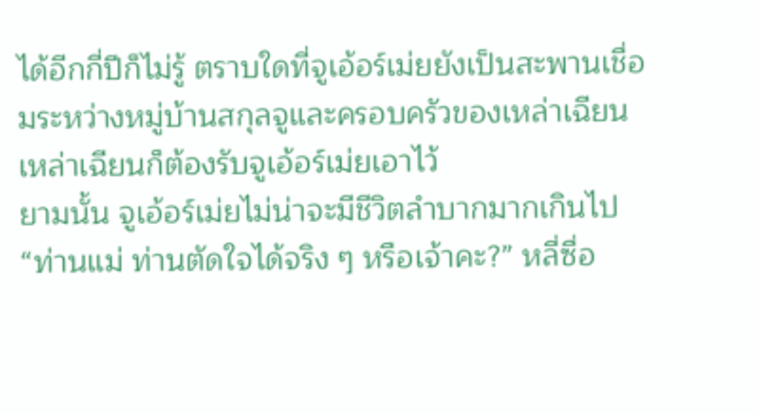ได้อีกกี่ปีก็ไม่รู้ ตราบใดที่จูเอ้อร์เม่ยยังเป็นสะพานเชื่อมระหว่างหมู่บ้านสกุลจูและครอบครัวของเหล่าเฉียน เหล่าเฉียนก็ต้องรับจูเอ้อร์เม่ยเอาไว้
ยามนั้น จูเอ้อร์เม่ยไม่น่าจะมีชีวิตลำบากมากเกินไป
“ท่านแม่ ท่านตัดใจได้จริง ๆ หรือเจ้าคะ?” หลี่ซื่อ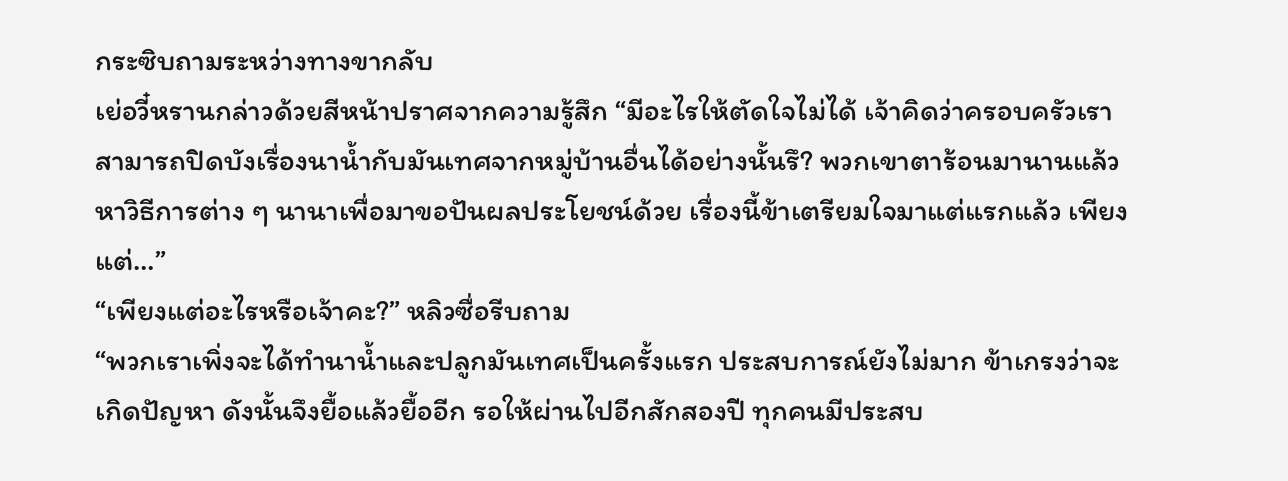กระซิบถามระหว่างทางขากลับ
เย่อวี๋หรานกล่าวด้วยสีหน้าปราศจากความรู้สึก “มีอะไรให้ตัดใจไม่ได้ เจ้าคิดว่าครอบครัวเราสามารถปิดบังเรื่องนาน้ำกับมันเทศจากหมู่บ้านอื่นได้อย่างนั้นรึ? พวกเขาตาร้อนมานานแล้ว หาวิธีการต่าง ๆ นานาเพื่อมาขอปันผลประโยชน์ด้วย เรื่องนี้ข้าเตรียมใจมาแต่แรกแล้ว เพียงแต่…”
“เพียงแต่อะไรหรือเจ้าคะ?” หลิวซื่อรีบถาม
“พวกเราเพิ่งจะได้ทำนาน้ำและปลูกมันเทศเป็นครั้งแรก ประสบการณ์ยังไม่มาก ข้าเกรงว่าจะเกิดปัญหา ดังนั้นจึงยื้อแล้วยื้ออีก รอให้ผ่านไปอีกสักสองปี ทุกคนมีประสบ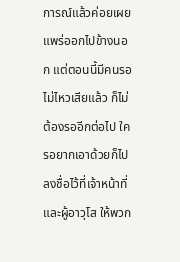การณ์แล้วค่อยเผยแพร่ออกไปข้างนอก แต่ตอนนี้มีคนรอไม่ไหวเสียแล้ว ก็ไม่ต้องรออีกต่อไป ใครอยากเอาด้วยก็ไปลงชื่อไว้ที่เจ้าหน้าที่และผู้อาวุโส ให้พวก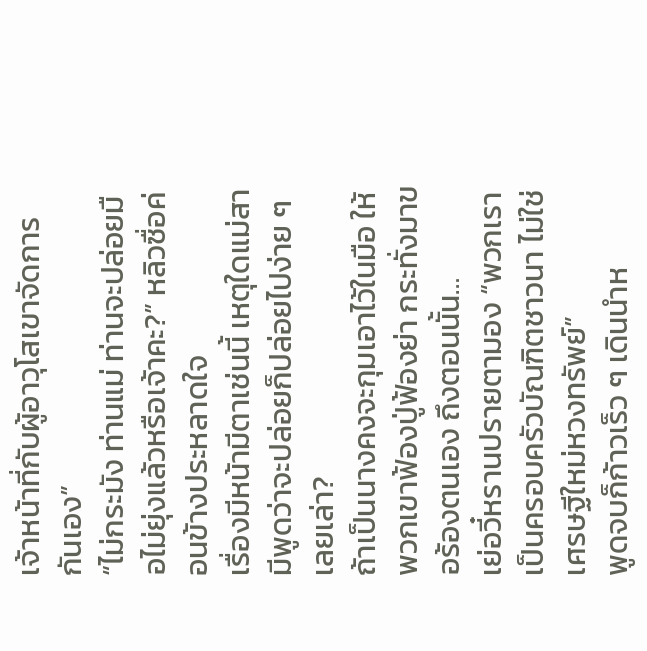เจ้าหน้าที่กับผู้อาวุโสเขาจัดการกันเอง”
“ไม่กระมัง ท่านแม่ ท่านจะปล่อยมือไม่ยุ่งแล้วหรือเจ้าคะ?” หลิวซื่อค่อนข้างประหลาดใจ
เรื่องมีหน้ามีตาเช่นนี้ เหตุใดแม่สามีพูดว่าจะปล่อยก็ปล่อยไปง่าย ๆ เลยเล่า?
ถ้าเป็นนางคงจะกุมเอาไว้ในมือ ให้พวกเขาฟ้องปู่ฟ้องย่า กระทั่งมาขอร้องตนเอง ถึงตอนนั้น…
เย่อวี๋หรานปรายตามอง “พวกเราเป็นครอบครัวบัณฑิตชาวนา ไม่ใช่เศรษฐีใหม่หวงทรัพย์”
พูดจบก็ก้าวเร็ว ๆ เดินนำห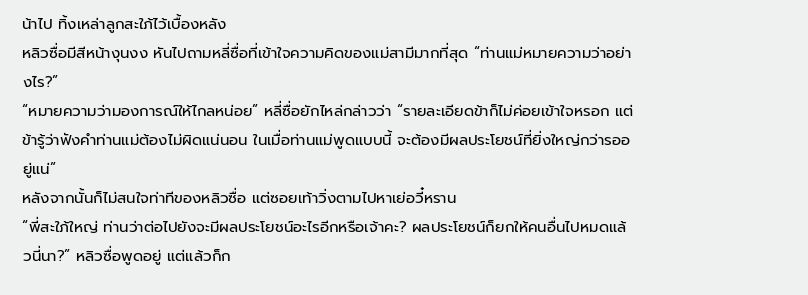น้าไป ทิ้งเหล่าลูกสะใภ้ไว้เบื้องหลัง
หลิวซื่อมีสีหน้างุนงง หันไปถามหลี่ซื่อที่เข้าใจความคิดของแม่สามีมากที่สุด “ท่านแม่หมายความว่าอย่างไร?”
“หมายความว่ามองการณ์ให้ไกลหน่อย” หลี่ซื่อยักไหล่กล่าวว่า “รายละเอียดข้าก็ไม่ค่อยเข้าใจหรอก แต่ข้ารู้ว่าฟังคำท่านแม่ต้องไม่ผิดแน่นอน ในเมื่อท่านแม่พูดแบบนี้ จะต้องมีผลประโยชน์ที่ยิ่งใหญ่กว่ารออยู่แน่”
หลังจากนั้นก็ไม่สนใจท่าทีของหลิวซื่อ แต่ซอยเท้าวิ่งตามไปหาเย่อวี๋หราน
“พี่สะใภ้ใหญ่ ท่านว่าต่อไปยังจะมีผลประโยชน์อะไรอีกหรือเจ้าคะ? ผลประโยชน์ก็ยกให้คนอื่นไปหมดแล้วนี่นา?” หลิวซื่อพูดอยู่ แต่แล้วก็ก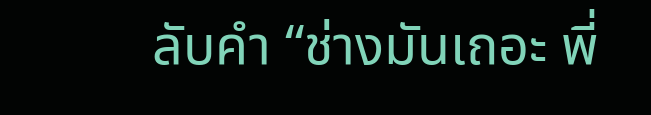ลับคำ “ช่างมันเถอะ พี่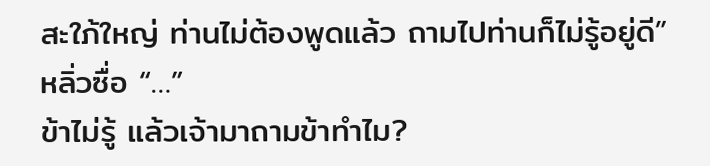สะใภ้ใหญ่ ท่านไม่ต้องพูดแล้ว ถามไปท่านก็ไม่รู้อยู่ดี”
หลิ่วซื่อ “…”
ข้าไม่รู้ แล้วเจ้ามาถามข้าทำไม?